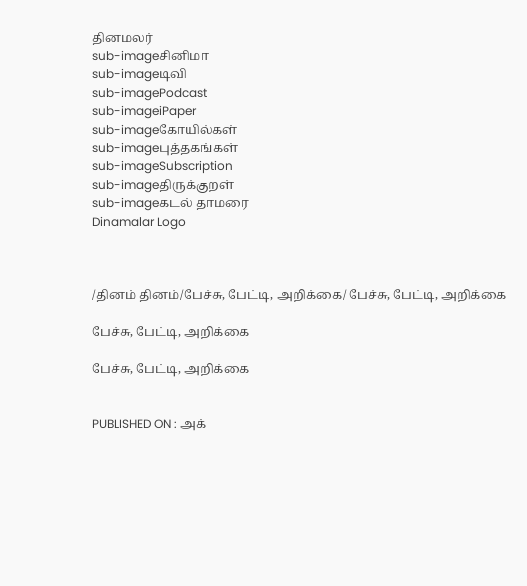தினமலர்
sub-imageசினிமா
sub-imageடிவி
sub-imagePodcast
sub-imageiPaper
sub-imageகோயில்கள்
sub-imageபுத்தகங்கள்
sub-imageSubscription
sub-imageதிருக்குறள்
sub-imageகடல் தாமரை
Dinamalar Logo



/தினம் தினம்/பேச்சு, பேட்டி, அறிக்கை/ பேச்சு, பேட்டி, அறிக்கை

பேச்சு, பேட்டி, அறிக்கை

பேச்சு, பேட்டி, அறிக்கை


PUBLISHED ON : அக்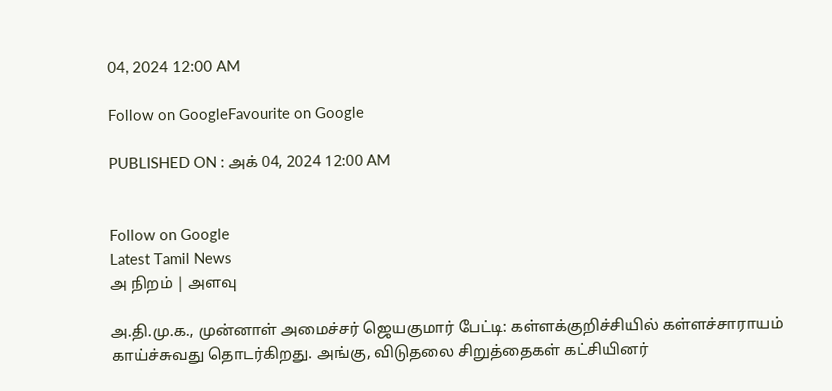04, 2024 12:00 AM

Follow on GoogleFavourite on Google

PUBLISHED ON : அக் 04, 2024 12:00 AM


Follow on Google
Latest Tamil News
அ நிறம் | அளவு

அ.தி.மு.க., முன்னாள் அமைச்சர் ஜெயகுமார் பேட்டி: கள்ளக்குறிச்சியில் கள்ளச்சாராயம் காய்ச்சுவது தொடர்கிறது. அங்கு, விடுதலை சிறுத்தைகள் கட்சியினர்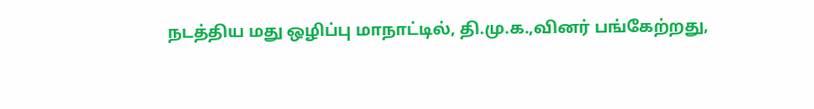நடத்திய மது ஒழிப்பு மாநாட்டில், தி.மு.க.,வினர் பங்கேற்றது,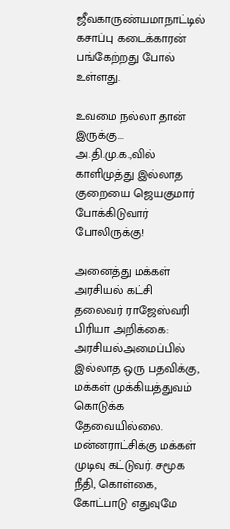ஜீவகாருண்யமாநாட்டில் கசாப்பு கடைக்காரன் பங்கேற்றது போல் உள்ளது.

உவமை நல்லா தான் இருக்கு... அ.தி.மு.க.,வில் காளிமுத்து இல்லாத குறையை ஜெயகுமார் போக்கிடுவார் போலிருக்கு!

அனைத்து மக்கள் அரசியல் கட்சி தலைவர் ராஜேஸ்வரி பிரியா அறிக்கை: அரசியல்அமைப்பில் இல்லாத ஒரு பதவிக்கு, மக்கள் முக்கியத்துவம் கொடுக்க தேவையில்லை. மன்னராட்சிக்கு மக்கள் முடிவு கட்டுவர். சமூக நீதி, கொள்கை, கோட்பாடு எதுவுமே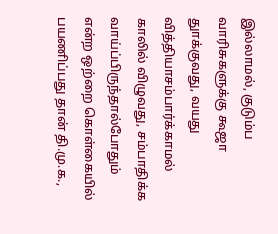இல்லாமல், குடும்ப வாரிசுகளுக்கு கூஜா துாக்குவது, வயது வித்தியாசம்பார்க்காமல் காலில் விழுவது, சம்பாதிக்க வாய்ப்பிருந்தால்போதும் என்ற ஒற்றை கொள்கையில் பயணிப்பது தான் தி.மு.க.,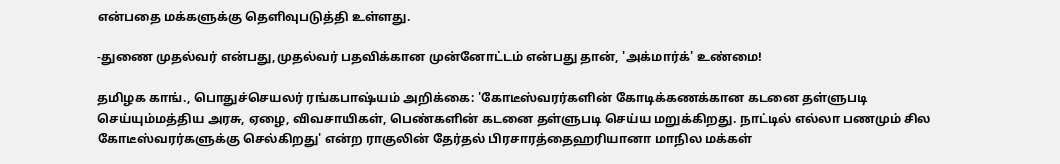என்பதை மக்களுக்கு தெளிவுபடுத்தி உள்ளது.

-துணை முதல்வர் என்பது,முதல்வர் பதவிக்கான முன்னோட்டம் என்பது தான், 'அக்மார்க்' உண்மை!

தமிழக காங்., பொதுச்செயலர் ரங்கபாஷ்யம் அறிக்கை: 'கோடீஸ்வரர்களின் கோடிக்கணக்கான கடனை தள்ளுபடி செய்யும்மத்திய அரசு, ஏழை, விவசாயிகள், பெண்களின் கடனை தள்ளுபடி செய்ய மறுக்கிறது. நாட்டில் எல்லா பணமும் சில கோடீஸ்வரர்களுக்கு செல்கிறது' என்ற ராகுலின் தேர்தல் பிரசாரத்தைஹரியானா மாநில மக்கள்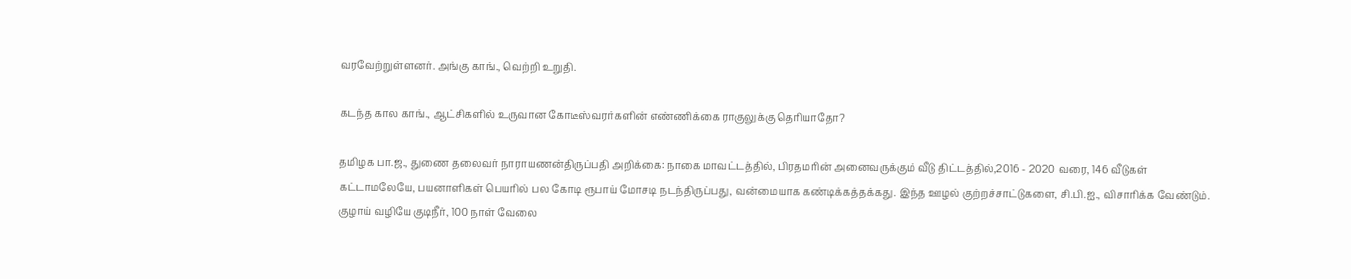வரவேற்றுள்ளனர். அங்கு காங்., வெற்றி உறுதி.

கடந்த கால காங்., ஆட்சிகளில் உருவான கோடீஸ்வரர்களின் எண்ணிக்கை ராகுலுக்கு தெரியாதோ?

தமிழக பா.ஜ., துணை தலைவர் நாராயணன்திருப்பதி அறிக்கை: நாகை மாவட்டத்தில், பிரதமரின் அனைவருக்கும் வீடு திட்டத்தில்,2016 - 2020 வரை, 146 வீடுகள் கட்டாமலேயே, பயனாளிகள் பெயரில் பல கோடி ரூபாய் மோசடி நடந்திருப்பது, வன்மையாக கண்டிக்கத்தக்கது. இந்த ஊழல் குற்றச்சாட்டுகளை, சி.பி.ஐ., விசாரிக்க வேண்டும். குழாய் வழியே குடிநீர், 100 நாள் வேலை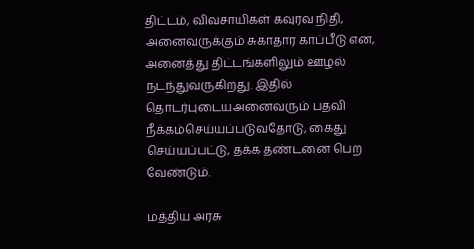திட்டம், விவசாயிகள் கவுரவ நிதி, அனைவருக்கும் சுகாதார காப்பீடு என, அனைத்து திட்டங்களிலும் ஊழல் நடந்துவருகிறது. இதில் தொடர்புடையஅனைவரும் பதவி நீக்கம்செய்யப்படுவதோடு, கைது செய்யப்பட்டு, தக்க தண்டனை பெற வேண்டும்.

மத்திய அரசு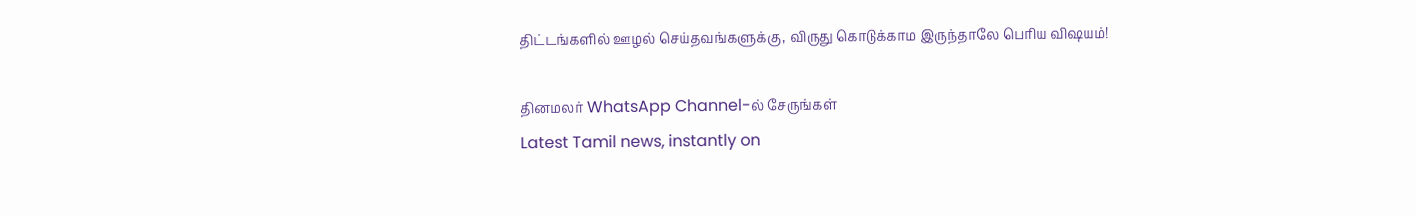திட்டங்களில் ஊழல் செய்தவங்களுக்கு, விருது கொடுக்காம இருந்தாலே பெரிய விஷயம்!

தினமலர் WhatsApp Channel-ல் சேருங்கள்
Latest Tamil news, instantly on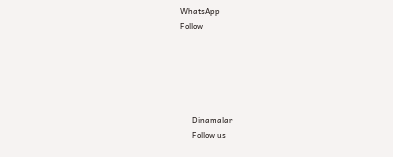WhatsApp
Follow





      Dinamalar
      Follow us